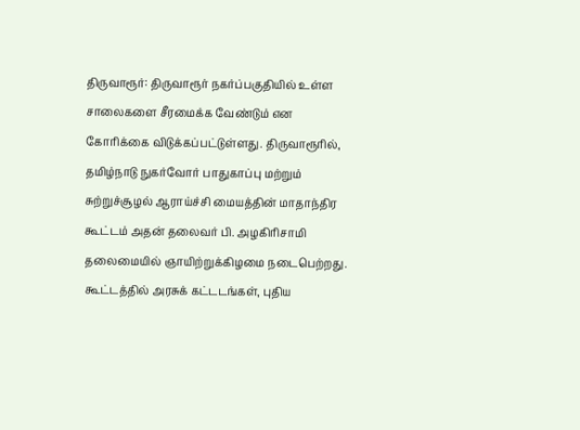திருவாரூர்: திருவாரூர் நகர்ப்பகுதியில் உள்ள சாலைகளை சீரமைக்க வேண்டும் என கோரிக்கை விடுக்கப்பட்டுள்ளது. திருவாரூரில், தமிழ்நாடு நுகர்வோர் பாதுகாப்பு மற்றும் சுற்றுச்சூழல் ஆராய்ச்சி மையத்தின் மாதாந்திர கூட்டம் அதன் தலைவர் பி. அழகிரிசாமி தலைமையில் ஞாயிற்றுக்கிழமை நடைபெற்றது. கூட்டத்தில் அரசுக் கட்டடங்கள், புதிய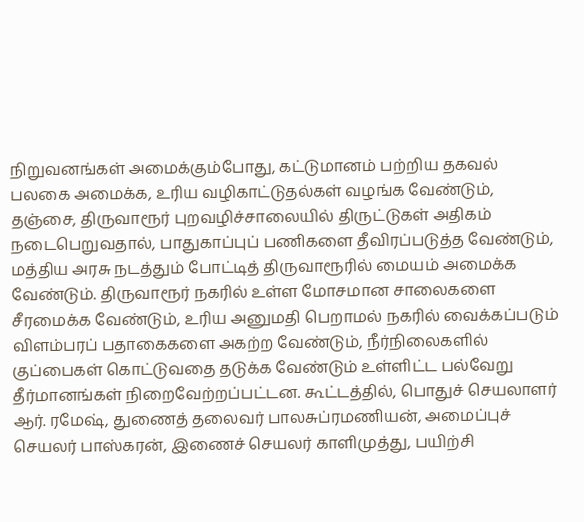நிறுவனங்கள் அமைக்கும்போது, கட்டுமானம் பற்றிய தகவல் பலகை அமைக்க, உரிய வழிகாட்டுதல்கள் வழங்க வேண்டும், தஞ்சை, திருவாரூர் புறவழிச்சாலையில் திருட்டுகள் அதிகம் நடைபெறுவதால், பாதுகாப்புப் பணிகளை தீவிரப்படுத்த வேண்டும், மத்திய அரசு நடத்தும் போட்டித் திருவாரூரில் மையம் அமைக்க வேண்டும். திருவாரூர் நகரில் உள்ள மோசமான சாலைகளை சீரமைக்க வேண்டும், உரிய அனுமதி பெறாமல் நகரில் வைக்கப்படும் விளம்பரப் பதாகைகளை அகற்ற வேண்டும், நீர்நிலைகளில் குப்பைகள் கொட்டுவதை தடுக்க வேண்டும் உள்ளிட்ட பல்வேறு தீர்மானங்கள் நிறைவேற்றப்பட்டன. கூட்டத்தில், பொதுச் செயலாளர் ஆர். ரமேஷ், துணைத் தலைவர் பாலசுப்ரமணியன், அமைப்புச் செயலர் பாஸ்கரன், இணைச் செயலர் காளிமுத்து, பயிற்சி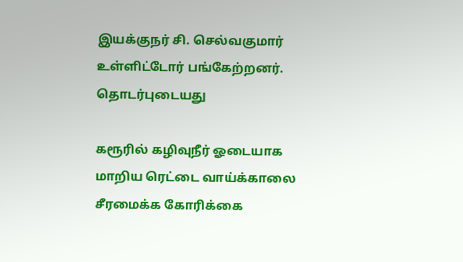இயக்குநர் சி. செல்வகுமார் உள்ளிட்டோர் பங்கேற்றனர்.
தொடர்புடையது

கரூரில் கழிவுநீர் ஓடையாக மாறிய ரெட்டை வாய்க்காலை சீரமைக்க கோரிக்கை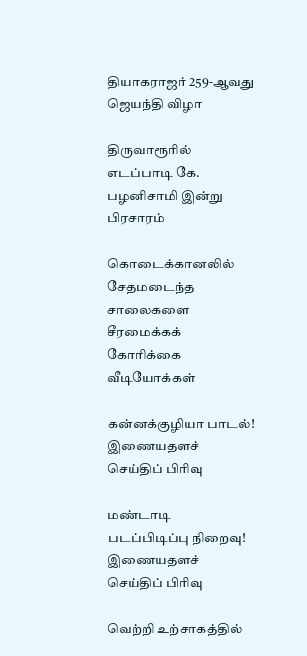தியாகராஜர் 259-ஆவது ஜெயந்தி விழா

திருவாரூரில் எடப்பாடி கே. பழனிசாமி இன்று பிரசாரம்

கொடைக்கானலில் சேதமடைந்த சாலைகளை சீரமைக்கக் கோரிக்கை
வீடியோக்கள்

கன்னக்குழியா பாடல்!
இணையதளச் செய்திப் பிரிவு

மண்டாடி படப்பிடிப்பு நிறைவு!
இணையதளச் செய்திப் பிரிவு

வெற்றி உற்சாகத்தில்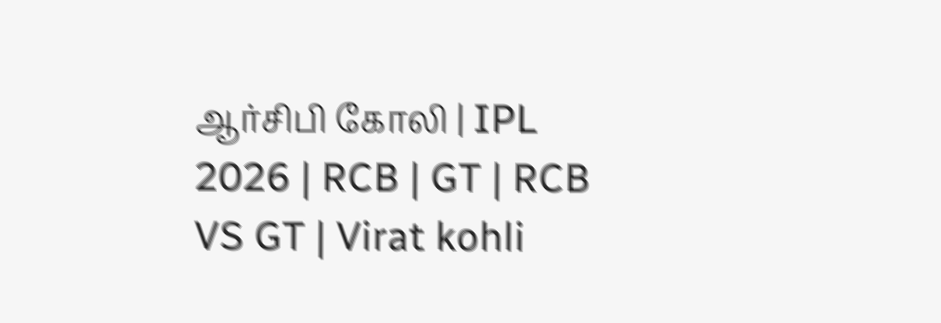ஆர்சிபி கோலி | IPL 2026 | RCB | GT | RCB VS GT | Virat kohli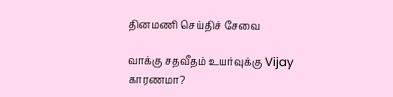தினமணி செய்திச் சேவை

வாக்கு சதவீதம் உயர்வுக்கு Vijay காரணமா?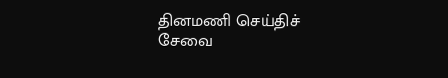தினமணி செய்திச் சேவை